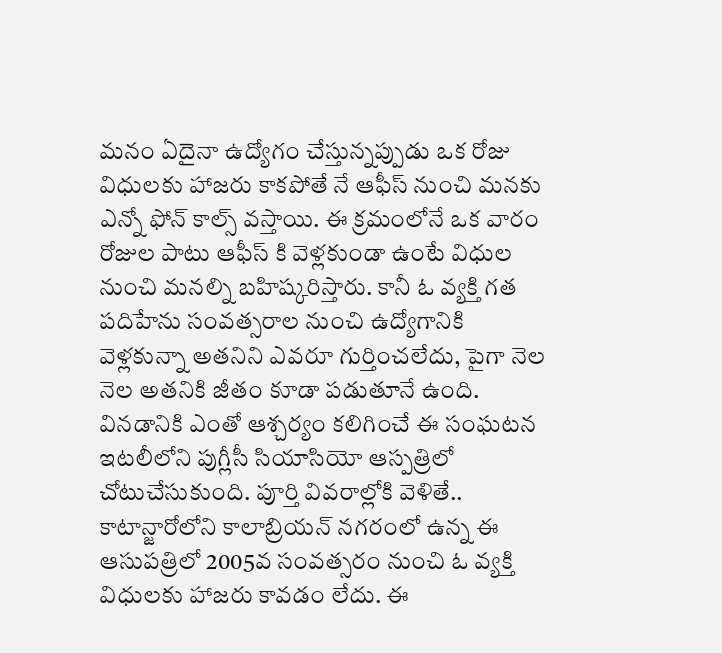మనం ఏదైనా ఉద్యోగం చేస్తున్నప్పుడు ఒక రోజు విధులకు హాజరు కాకపోతే నే ఆఫీస్ నుంచి మనకు ఎన్నో ఫోన్ కాల్స్ వస్తాయి. ఈ క్రమంలోనే ఒక వారం రోజుల పాటు ఆఫీస్ కి వెళ్లకుండా ఉంటే విధుల నుంచి మనల్ని బహిష్కరిస్తారు. కానీ ఓ వ్యక్తి గత పదిహేను సంవత్సరాల నుంచి ఉద్యోగానికి వెళ్లకున్నా అతనిని ఎవరూ గుర్తించలేదు, పైగా నెల నెల అతనికి జీతం కూడా పడుతూనే ఉంది. వినడానికి ఎంతో ఆశ్చర్యం కలిగించే ఈ సంఘటన ఇటలీలోని పుగ్లీసీ సియాసియో ఆస్పత్రిలో చోటుచేసుకుంది. పూర్తి వివరాల్లోకి వెళితే..
కాటాన్జారోలోని కాలాబ్రియన్ నగరంలో ఉన్న ఈ ఆసుపత్రిలో 2005వ సంవత్సరం నుంచి ఓ వ్యక్తి విధులకు హాజరు కావడం లేదు. ఈ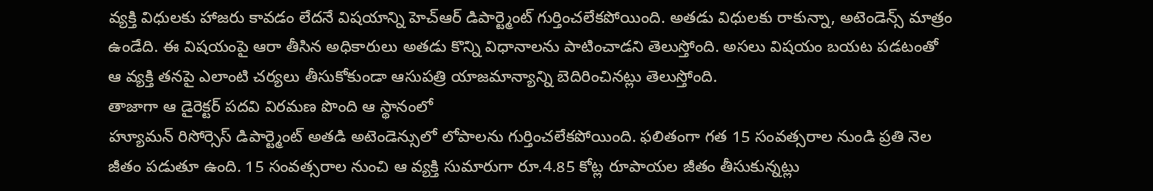వ్యక్తి విధులకు హాజరు కావడం లేదనే విషయాన్ని హెచ్ఆర్ డిపార్ట్మెంట్ గుర్తించలేకపోయింది. అతడు విధులకు రాకున్నా, అటెండెన్స్ మాత్రం ఉండేది. ఈ విషయంపై ఆరా తీసిన అధికారులు అతడు కొన్ని విధానాలను పాటించాడని తెలుస్తోంది. అసలు విషయం బయట పడటంతో ఆ వ్యక్తి తనపై ఎలాంటి చర్యలు తీసుకోకుండా ఆసుపత్రి యాజమాన్యాన్ని బెదిరించినట్లు తెలుస్తోంది.
తాజాగా ఆ డైరెక్టర్ పదవి విరమణ పొంది ఆ స్థానంలో
హ్యూమన్ రిసోర్సెస్ డిపార్ట్మెంట్ అతడి అటెండెన్సులో లోపాలను గుర్తించలేకపోయింది. ఫలితంగా గత 15 సంవత్సరాల నుండి ప్రతి నెల జీతం పడుతూ ఉంది. 15 సంవత్సరాల నుంచి ఆ వ్యక్తి సుమారుగా రూ.4.85 కోట్ల రూపాయల జీతం తీసుకున్నట్లు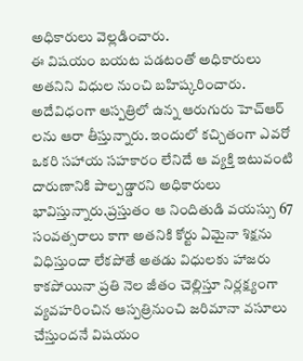అధికారులు వెల్లడించారు.
ఈ విషయం బయట పడటంతో అధికారులు అతనిని విధుల నుంచి బహిష్కరించారు. అదేవిధంగా ఆస్పత్రిలో ఉన్న ఆరుగురు హెచ్ఆర్ లను ఆరా తీస్తున్నారు. ఇందులో కచ్చితంగా ఎవరో ఒకరి సహాయ సహకారం లేనిదే ఆ వ్యక్తి ఇటువంటి దారుణానికి పాల్పడ్డారని అధికారులు భావిస్తున్నారు.ప్రస్తుతం ఆ నిందితుడి వయస్సు 67 సంవత్సరాలు కాగా అతనికి కోర్టు ఏమైనా శిక్షను విధిస్తుందా లేకపోతే అతడు విధులకు హాజరు కాకపోయినా ప్రతి నెల జీతం చెల్లిస్తూ నిర్లక్ష్యంగా వ్యవహరించిన ఆస్పత్రినుంచి జరిమానా వసూలు చేస్తుందనే విషయం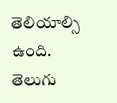తెలియాల్సి ఉంది.
తెలుగు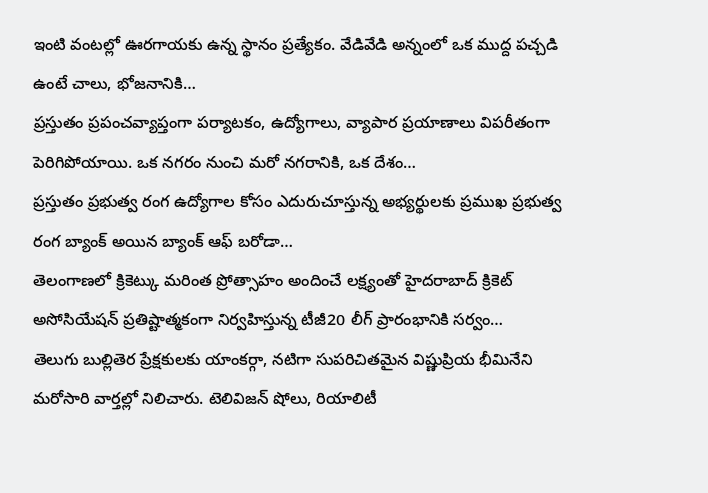ఇంటి వంటల్లో ఊరగాయకు ఉన్న స్థానం ప్రత్యేకం. వేడివేడి అన్నంలో ఒక ముద్ద పచ్చడి ఉంటే చాలు, భోజనానికి…
ప్రస్తుతం ప్రపంచవ్యాప్తంగా పర్యాటకం, ఉద్యోగాలు, వ్యాపార ప్రయాణాలు విపరీతంగా పెరిగిపోయాయి. ఒక నగరం నుంచి మరో నగరానికి, ఒక దేశం…
ప్రస్తుతం ప్రభుత్వ రంగ ఉద్యోగాల కోసం ఎదురుచూస్తున్న అభ్యర్థులకు ప్రముఖ ప్రభుత్వ రంగ బ్యాంక్ అయిన బ్యాంక్ ఆఫ్ బరోడా…
తెలంగాణలో క్రికెట్కు మరింత ప్రోత్సాహం అందించే లక్ష్యంతో హైదరాబాద్ క్రికెట్ అసోసియేషన్ ప్రతిష్టాత్మకంగా నిర్వహిస్తున్న టీజీ20 లీగ్ ప్రారంభానికి సర్వం…
తెలుగు బుల్లితెర ప్రేక్షకులకు యాంకర్గా, నటిగా సుపరిచితమైన విష్ణుప్రియ భీమినేని మరోసారి వార్తల్లో నిలిచారు. టెలివిజన్ షోలు, రియాలిటీ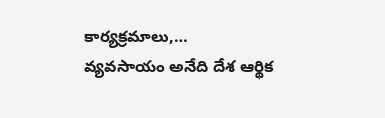కార్యక్రమాలు,…
వ్యవసాయం అనేది దేశ ఆర్థిక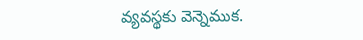వ్యవస్థకు వెన్నెముక.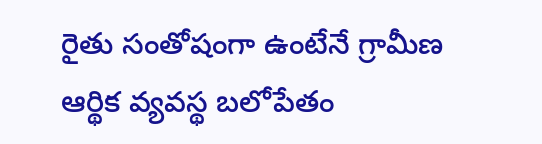రైతు సంతోషంగా ఉంటేనే గ్రామీణ ఆర్థిక వ్యవస్థ బలోపేతం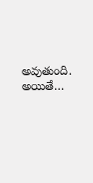అవుతుంది. అయితే…